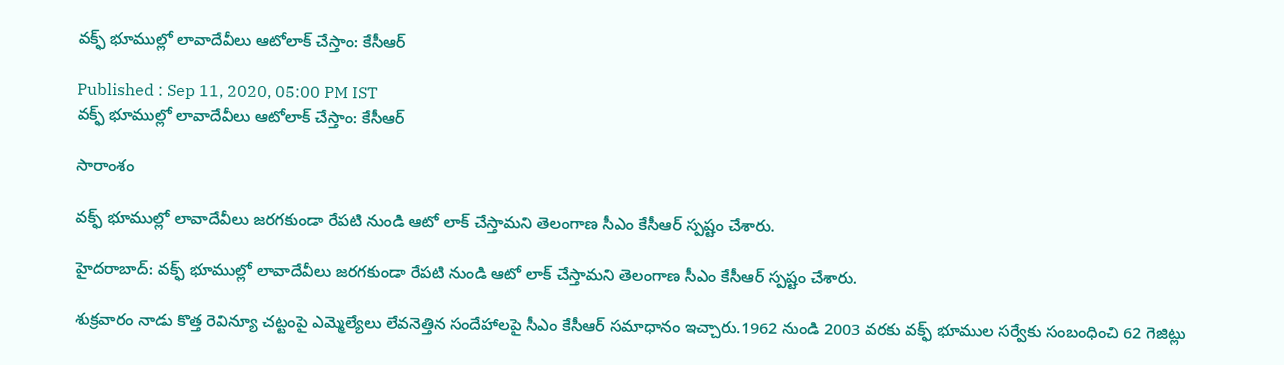వక్ఫ్ భూముల్లో లావాదేవీలు ఆటోలాక్ చేస్తాం: కేసీఆర్

Published : Sep 11, 2020, 05:00 PM IST
వక్ఫ్ భూముల్లో లావాదేవీలు ఆటోలాక్ చేస్తాం: కేసీఆర్

సారాంశం

వక్ఫ్ భూముల్లో లావాదేవీలు జరగకుండా రేపటి నుండి ఆటో లాక్ చేస్తామని తెలంగాణ సీఎం కేసీఆర్ స్పష్టం చేశారు.

హైదరాబాద్: వక్ఫ్ భూముల్లో లావాదేవీలు జరగకుండా రేపటి నుండి ఆటో లాక్ చేస్తామని తెలంగాణ సీఎం కేసీఆర్ స్పష్టం చేశారు.

శుక్రవారం నాడు కొత్త రెవిన్యూ చట్టంపై ఎమ్మెల్యేలు లేవనెత్తిన సందేహాలపై సీఎం కేసీఆర్ సమాధానం ఇచ్చారు.1962 నుండి 2003 వరకు వక్ఫ్ భూముల సర్వేకు సంబంధించి 62 గెజిట్లు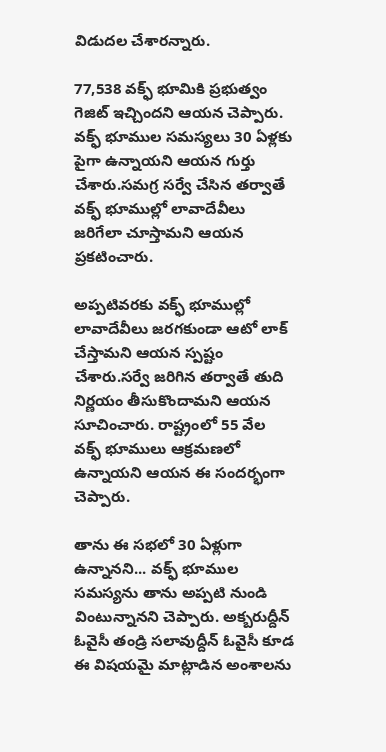విడుదల చేశారన్నారు.

77,538 వక్ఫ్ భూమికి ప్రభుత్వం గెజిట్ ఇచ్చిందని ఆయన చెప్పారు. వక్ఫ్ భూముల సమస్యలు 30 ఏళ్లకు పైగా ఉన్నాయని ఆయన గుర్తు చేశారు.సమగ్ర సర్వే చేసిన తర్వాతే వక్ఫ్ భూముల్లో లావాదేవీలు జరిగేలా చూస్తామని ఆయన ప్రకటించారు.

అప్పటివరకు వక్ఫ్ భూముల్లో లావాదేవీలు జరగకుండా ఆటో లాక్ చేస్తామని ఆయన స్పష్టం చేశారు.సర్వే జరిగిన తర్వాతే తుది నిర్ణయం తీసుకొందామని ఆయన సూచించారు. రాష్ట్రంలో 55 వేల వక్ఫ్ భూములు ఆక్రమణలో ఉన్నాయని ఆయన ఈ సందర్భంగా చెప్పారు.

తాను ఈ సభలో 30 ఏళ్లుగా ఉన్నానని... వక్ఫ్ భూముల సమస్యను తాను అప్పటి నుండి వింటున్నానని చెప్పారు. అక్బరుద్దీన్ ఓవైసీ తండ్రి సలావుద్దీన్ ఓవైసీ కూడ ఈ విషయమై మాట్లాడిన అంశాలను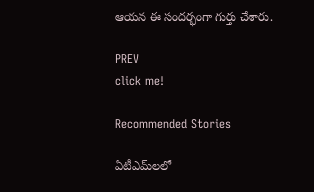ఆయన ఈ సందర్భంగా గుర్తు చేశారు.

PREV
click me!

Recommended Stories

ఏటీఎమ్‌లలో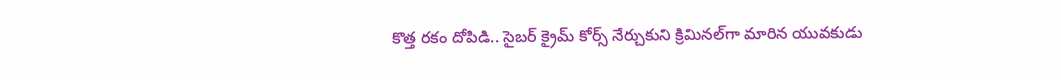కొత్త ర‌కం దోపిడి.. సైబ‌ర్ క్రైమ్ కోర్స్ నేర్చుకుని క్రిమిన‌ల్‌గా మారిన యువ‌కుడు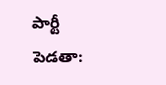పార్టీ పెడతా: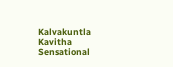Kalvakuntla Kavitha Sensational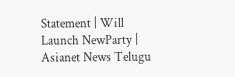Statement | Will Launch NewParty | Asianet News Telugu